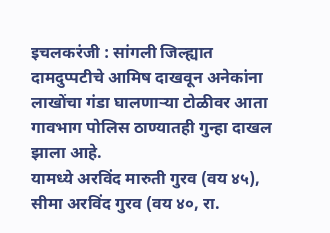इचलकरंजी : सांगली जिल्ह्यात दामदुप्पटीचे आमिष दाखवून अनेकांना लाखोंचा गंडा घालणाऱ्या टोळीवर आता गावभाग पोलिस ठाण्यातही गुन्हा दाखल झाला आहे.
यामध्ये अरविंद मारुती गुरव (वय ४५), सीमा अरविंद गुरव (वय ४०, रा.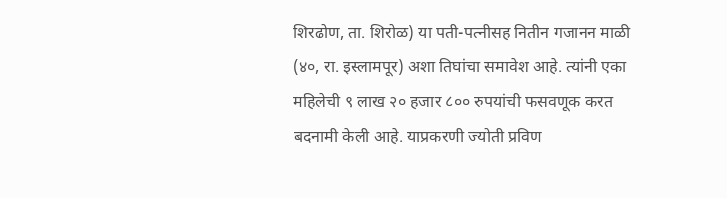शिरढोण, ता. शिरोळ) या पती-पत्नीसह नितीन गजानन माळी (४०, रा. इस्लामपूर) अशा तिघांचा समावेश आहे. त्यांनी एका महिलेची ९ लाख २० हजार ८०० रुपयांची फसवणूक करत बदनामी केली आहे. याप्रकरणी ज्योती प्रविण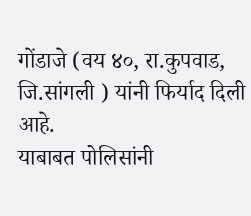गोंडाजे (वय ४०, रा.कुपवाड, जि.सांगली ) यांनी फिर्याद दिली आहे.
याबाबत पोलिसांनी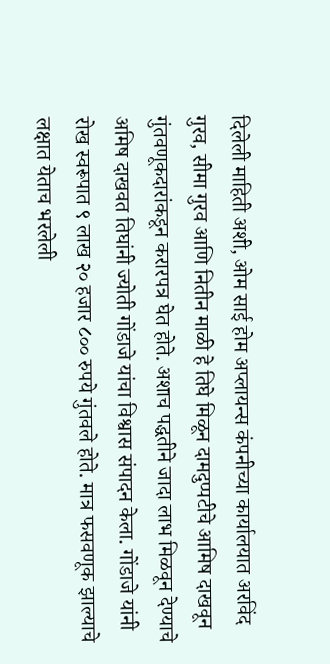दिलेली माहिती अशी, ओम साई होम अप्लायन्स कंपनीच्या कार्यालयात अरविंद गुरव, सीमा गुरव आणि नितीन माळी हे तिघे मिळून दामदुप्पटीचे आमिष दाखवून गुंतवणूकदारांकडून करारपत्र घेत होते. अशाच पद्धतीने जादा लाभ मिळवून देण्याचे अमिष दाखवत तिघांनी ज्योती गोंडाजे यांचा विश्वास संपादन केला. गोंडाजे यांनी रोख स्वरूपात ९ लाख २० हजार ८०० रुपये गुंतवले होते. मात्र फसवणूक झाल्याचे लक्षात येताच भरलेली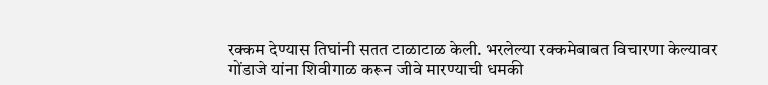रक्कम देण्यास तिघांनी सतत टाळाटाळ केली. भरलेल्या रक्कमेबाबत विचारणा केल्यावर गोंडाजे यांना शिवीगाळ करून जीवे मारण्याची धमकी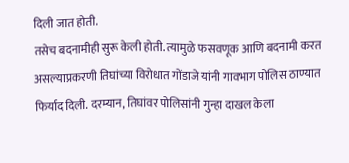दिली जात होती.
तसेच बदनामीही सुरू केली होती. त्यामुळे फसवणूक आणि बदनामी करत असल्याप्रकरणी तिघांच्या विरोधात गोंडाजे यांनी गावभाग पोलिस ठाण्यात फिर्याद दिली. दरम्यान, तिघांवर पोलिसांनी गुन्हा दाखल केला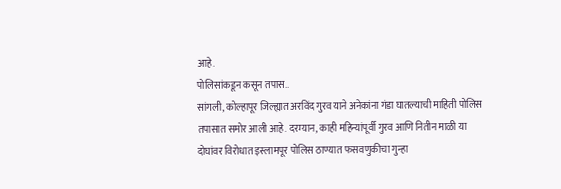आहे.
पोलिसांकडून कसून तपास..
सांगली, कोल्हापूर जिल्ह्यात अरविंद गुरव याने अनेकांना गंडा घातल्याची माहिती पोलिस तपासात समोर आली आहे. दरम्यान, काही महिन्यांपूर्वी गुरव आणि नितीन माळी या दोघांवर विरोधात इस्लामपूर पोलिस ठाण्यात फसवणुकीचा गुन्हा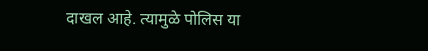दाखल आहे. त्यामुळे पोलिस या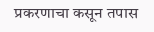प्रकरणाचा कसून तपास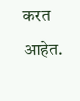करत आहेत.